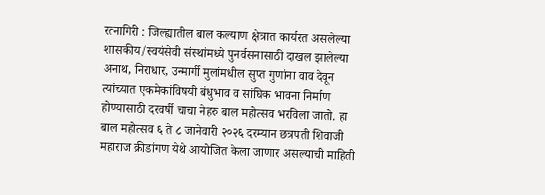रत्नागिरी : जिल्ह्यातील बाल कल्याण क्षेत्रात कार्यरत असलेल्या शासकीय/स्वयंसेवी संस्थांमध्ये पुनर्वसनासाठी दाखल झालेल्या अनाथ, निराधार, उन्मार्गी मुलांमधील सुप्त गुणांना वाव देवून त्यांच्यात एकमेकांविषयी बंधुभाव व सांघिक भावना निर्माण होण्यासाठी दरवर्षी चाचा नेहरु बाल महोत्सव भरविला जातो. हा बाल महोत्सव ६ ते ८ जानेवारी २०२६ दरम्यान छत्रपती शिवाजी महाराज क्रीडांगण येथे आयोजित केला जाणार असल्याची माहिती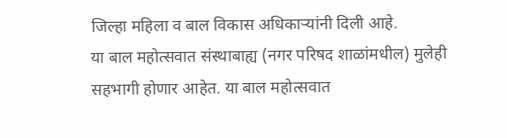जिल्हा महिला व बाल विकास अधिकाऱ्यांनी दिली आहे.
या बाल महोत्सवात संस्थाबाह्य (नगर परिषद शाळांमधील) मुलेही सहभागी होणार आहेत. या बाल महोत्सवात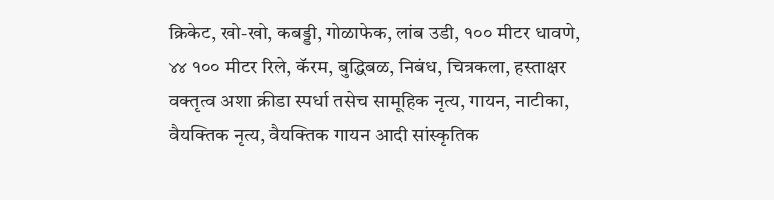क्रिकेट, खो-खो, कबड्डी, गोळाफेक, लांब उडी, १०० मीटर धावणे, ४४ १०० मीटर रिले, कॅरम, बुद्धिबळ, निबंध, चित्रकला, हस्ताक्षर वक्तृत्व अशा क्रीडा स्पर्धा तसेच सामूहिक नृत्य, गायन, नाटीका, वैयक्तिक नृत्य, वैयक्तिक गायन आदी सांस्कृतिक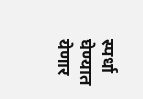स्पर्धा घेण्यात येणार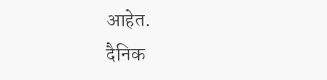आहेत.
दैनिक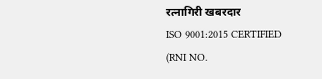रत्नागिरी खबरदार
ISO 9001:2015 CERTIFIED
(RNI NO.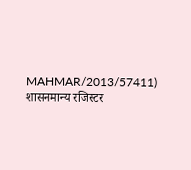MAHMAR/2013/57411)
शासनमान्य रजिस्टर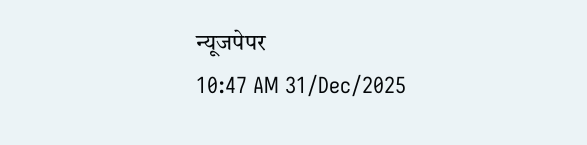न्यूजपेपर
10:47 AM 31/Dec/2025